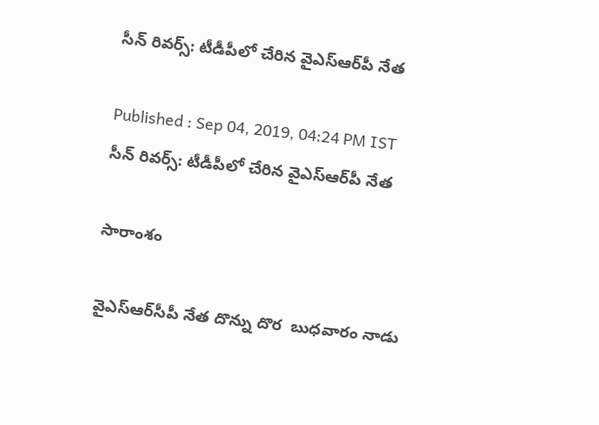సీన్ రివర్స్: టీడీపీలో చేరిన వైఎస్ఆర్‌పీ నేత

Published : Sep 04, 2019, 04:24 PM IST
సీన్ రివర్స్: టీడీపీలో చేరిన వైఎస్ఆర్‌పీ నేత

సారాంశం

వైఎస్ఆర్‌సీపీ నేత దొన్ను దొర  బుధవారం నాడు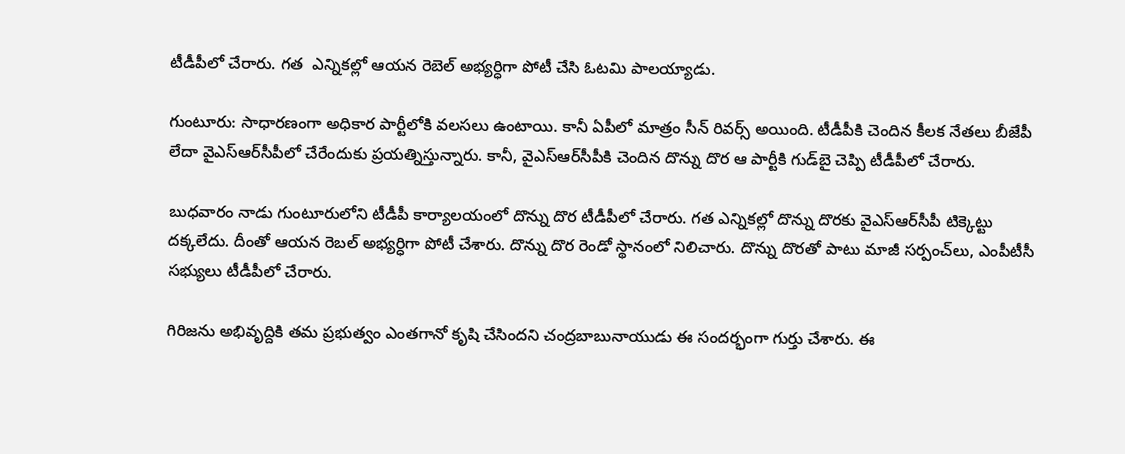టీడీపీలో చేరారు. గత  ఎన్నికల్లో ఆయన రెబెల్ అభ్యర్ధిగా పోటీ చేసి ఓటమి పాలయ్యాడు.

గుంటూరు: సాధారణంగా అధికార పార్టీలోకి వలసలు ఉంటాయి. కానీ ఏపీలో మాత్రం సీన్ రివర్స్ అయింది. టీడీపీకి చెందిన కీలక నేతలు బీజేపీ లేదా వైఎస్ఆర్‌సీపీలో చేరేందుకు ప్రయత్నిస్తున్నారు. కానీ, వైఎస్ఆర్‌సీపీకి చెందిన దొన్ను దొర ఆ పార్టీకి గుడ్‌బై చెప్పి టీడీపీలో చేరారు.

బుధవారం నాడు గుంటూరులోని టీడీపీ కార్యాలయంలో దొన్ను దొర టీడీపీలో చేరారు. గత ఎన్నికల్లో దొన్ను దొరకు వైఎస్ఆర్‌సీపీ టిక్కెట్టు దక్కలేదు. దీంతో ఆయన రెబల్ అభ్యర్ధిగా పోటీ చేశారు. దొన్ను దొర రెండో స్థానంలో నిలిచారు. దొన్ను దొరతో పాటు మాజీ సర్పంచ్‌లు, ఎంపీటీసీ సభ్యులు టీడీపీలో చేరారు.

గిరిజను అభివృద్దికి తమ ప్రభుత్వం ఎంతగానో కృషి చేసిందని చంద్రబాబునాయుడు ఈ సందర్భంగా గుర్తు చేశారు. ఈ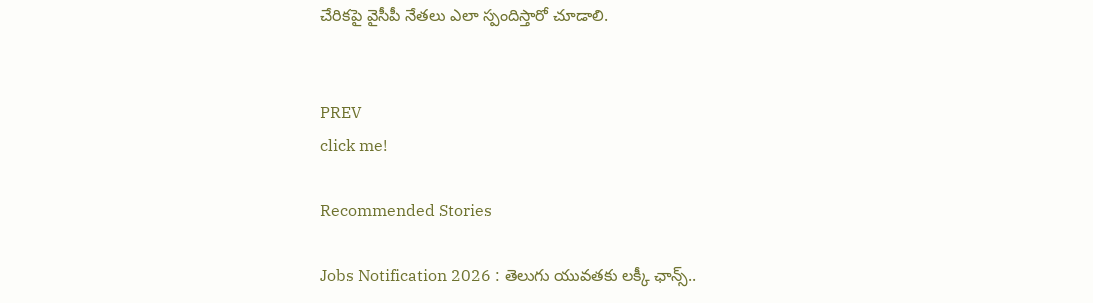చేరికపై వైసీపీ నేతలు ఎలా స్పందిస్తారో చూడాలి.


PREV
click me!

Recommended Stories

Jobs Notification 2026 : తెలుగు యువతకు లక్కీ ఛాన్స్..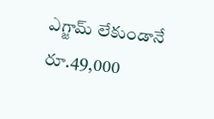ఎగ్జామ్ లేకుండానే రూ.49,000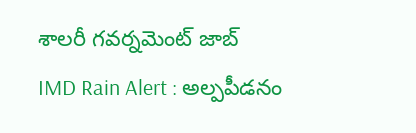శాలరీ గవర్నమెంట్ జాబ్
IMD Rain Alert : అల్పపీడనం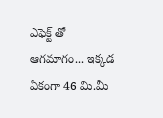ఎఫెక్ట్ తో ఆగమాగం... ఇక్కడ ఏకంగా 46 మి.మీ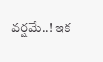వర్షమే..! ఇక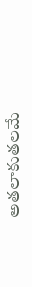అతలాకుతలమే